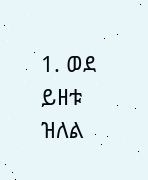1. ወደ ይዘቱ ዝለል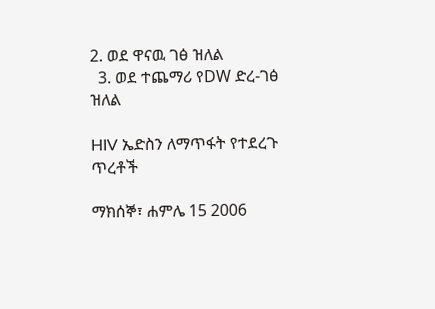2. ወደ ዋናዉ ገፅ ዝለል
  3. ወደ ተጨማሪ የDW ድረ-ገፅ ዝለል

HIV ኤድስን ለማጥፋት የተደረጉ ጥረቶች

ማክሰኞ፣ ሐምሌ 15 2006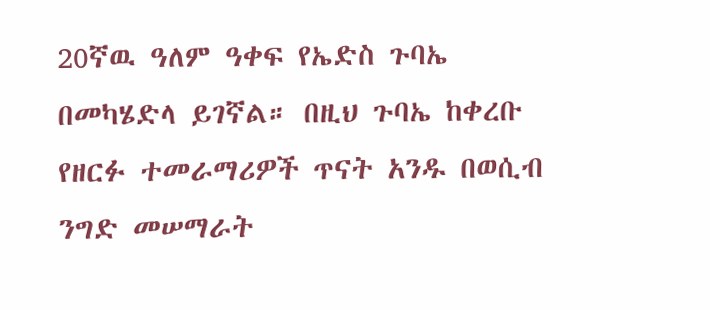20ኛዉ ዓለም ዓቀፍ የኤድስ ጉባኤ በመካሄድላ ይገኛል። በዚህ ጉባኤ ከቀረቡ የዘርፉ ተመራማሪዎች ጥናት አንዱ በወሲብ ንግድ መሠማራት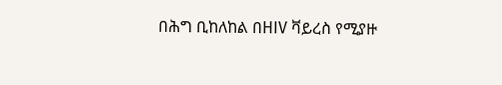በሕግ ቢከለከል በHIV ቫይረስ የሚያዙ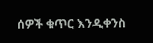ሰዎች ቁጥር እንዲቀንስ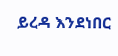ይረዳ እንደነበር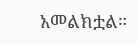አመልክቷል።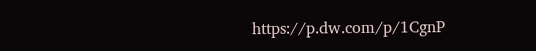https://p.dw.com/p/1CgnP